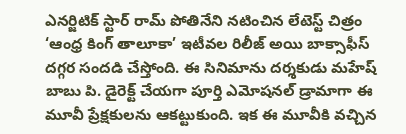ఎనర్జిటిక్ స్టార్ రామ్ పోతినేని నటించిన లేటెస్ట్ చిత్రం ‘ఆంధ్ర కింగ్ తాలూకా’ ఇటీవల రిలీజ్ అయి బాక్సాఫీస్ దగ్గర సందడి చేస్తోంది. ఈ సినిమాను దర్శకుడు మహేష్ బాబు పి. డైరెక్ట్ చేయగా పూర్తి ఎమోషనల్ డ్రామాగా ఈ మూవీ ప్రేక్షకులను ఆకట్టుకుంది. ఇక ఈ మూవీకి వచ్చిన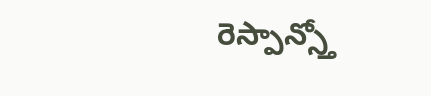రెస్పాన్స్తో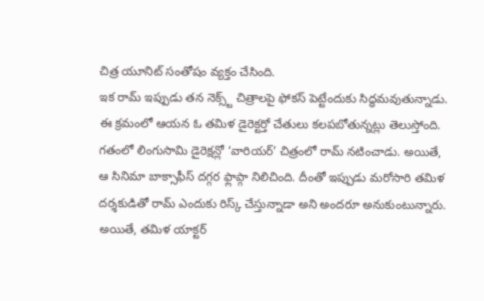చిత్ర యూనిట్ సంతోషం వ్యక్తం చేసింది.
ఇక రామ్ ఇప్పుడు తన నెక్స్ట్ చిత్రాలపై ఫోకస్ పెట్టేందుకు సిద్ధమవుతున్నాడు. ఈ క్రమంలో ఆయన ఓ తమిళ డైరెక్టర్తో చేతులు కలపబోతున్నట్లు తెలుస్తోంది. గతంలో లింగుసామి డైరెక్షన్లో ‘వారియర్’ చిత్రంలో రామ్ నటించాడు. అయితే, ఆ సినిమా బాక్సాఫీస్ దగ్గర ఫ్లాప్గా నిలిచింది. దీంతో ఇప్పుడు మరోసారి తమిళ దర్శకుడితో రామ్ ఎందుకు రిస్క్ చేస్తున్నాడా అని అందరూ అనుకుంటున్నారు.
అయితే, తమిళ యాక్టర్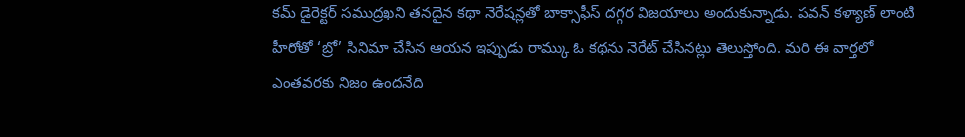కమ్ డైరెక్టర్ సముద్రఖని తనదైన కథా నెరేషన్లతో బాక్సాఫీస్ దగ్గర విజయాలు అందుకున్నాడు. పవన్ కళ్యాణ్ లాంటి హీరోతో ‘బ్రో’ సినిమా చేసిన ఆయన ఇప్పుడు రామ్కు ఓ కథను నెరేట్ చేసినట్లు తెలుస్తోంది. మరి ఈ వార్తలో ఎంతవరకు నిజం ఉందనేది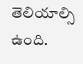తెలియాల్సి ఉంది.